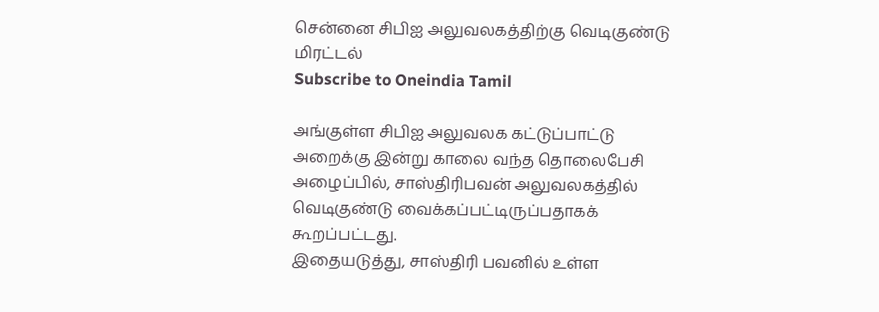சென்னை சிபிஐ அலுவலகத்திற்கு வெடிகுண்டு மிரட்டல்
Subscribe to Oneindia Tamil

அங்குள்ள சிபிஐ அலுவலக கட்டுப்பாட்டு அறைக்கு இன்று காலை வந்த தொலைபேசி அழைப்பில், சாஸ்திரிபவன் அலுவலகத்தில் வெடிகுண்டு வைக்கப்பட்டிருப்பதாகக் கூறப்பட்டது.
இதையடுத்து, சாஸ்திரி பவனில் உள்ள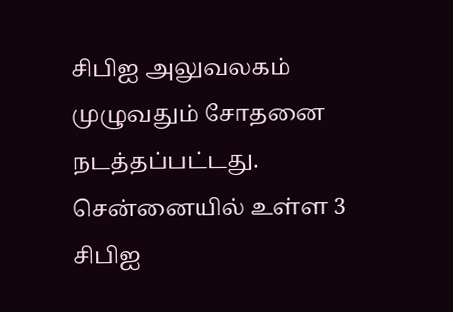சிபிஐ அலுவலகம் முழுவதும் சோதனை நடத்தப்பட்டது. சென்னையில் உள்ள 3 சிபிஐ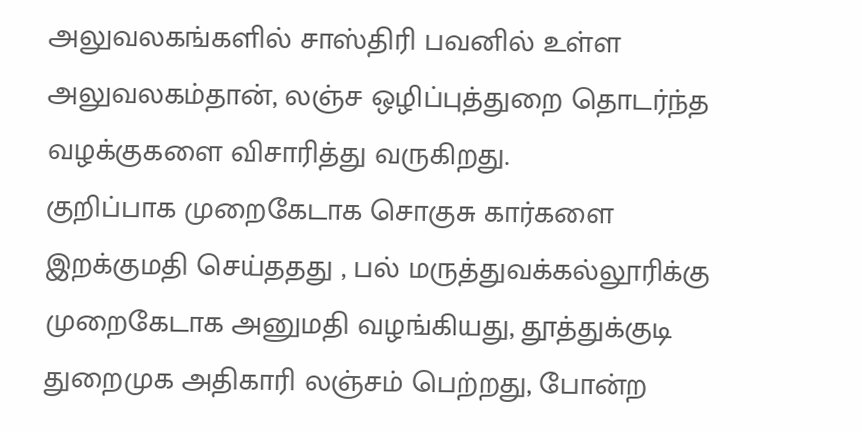அலுவலகங்களில் சாஸ்திரி பவனில் உள்ள அலுவலகம்தான், லஞ்ச ஒழிப்புத்துறை தொடர்ந்த வழக்குகளை விசாரித்து வருகிறது.
குறிப்பாக முறைகேடாக சொகுசு கார்களை இறக்குமதி செய்ததது , பல் மருத்துவக்கல்லூரிக்கு முறைகேடாக அனுமதி வழங்கியது, தூத்துக்குடி துறைமுக அதிகாரி லஞ்சம் பெற்றது, போன்ற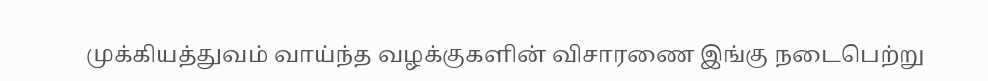முக்கியத்துவம் வாய்ந்த வழக்குகளின் விசாரணை இங்கு நடைபெற்று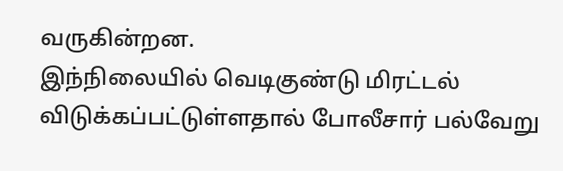வருகின்றன.
இந்நிலையில் வெடிகுண்டு மிரட்டல் விடுக்கப்பட்டுள்ளதால் போலீசார் பல்வேறு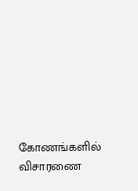கோணங்களில் விசாரணை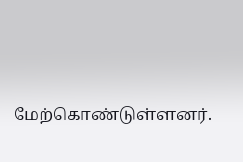மேற்கொண்டுள்ளனர்.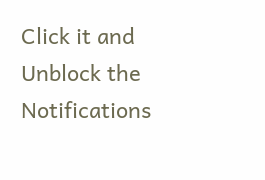Click it and Unblock the Notifications